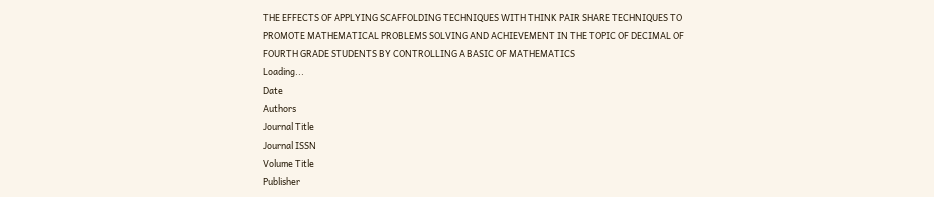THE EFFECTS OF APPLYING SCAFFOLDING TECHNIQUES WITH THINK PAIR SHARE TECHNIQUES TO PROMOTE MATHEMATICAL PROBLEMS SOLVING AND ACHIEVEMENT IN THE TOPIC OF DECIMAL OF FOURTH GRADE STUDENTS BY CONTROLLING A BASIC OF MATHEMATICS
Loading...
Date
Authors
Journal Title
Journal ISSN
Volume Title
Publisher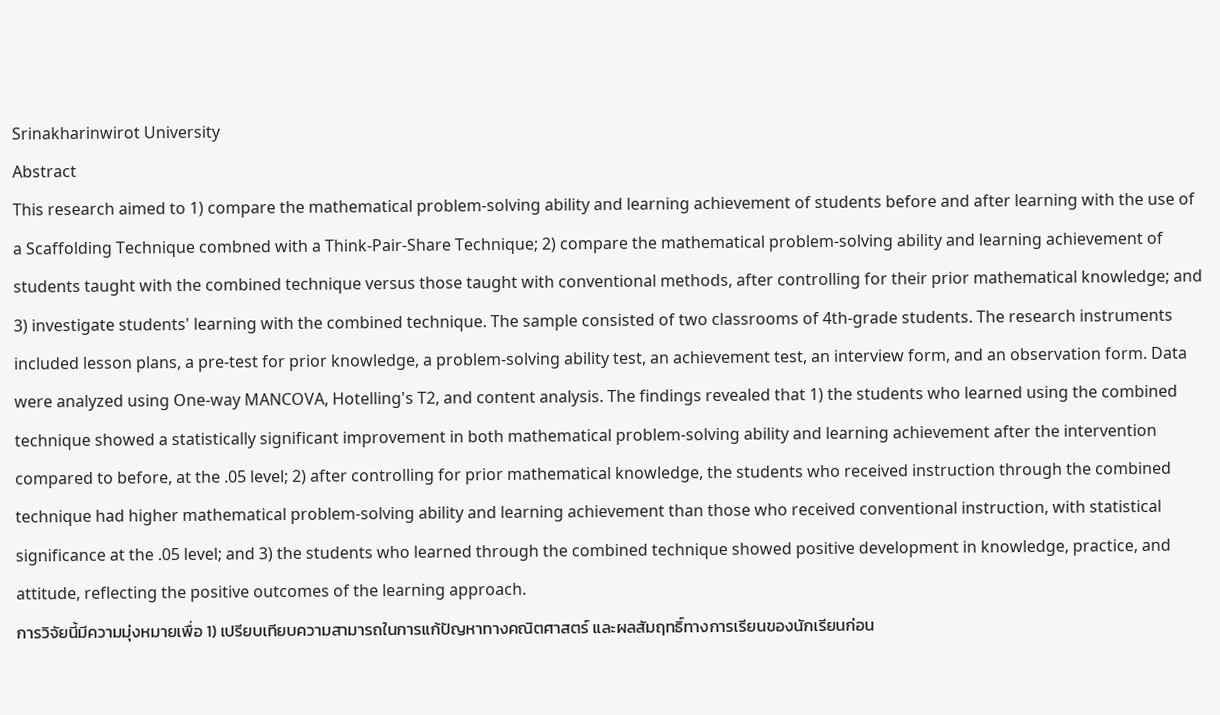Srinakharinwirot University
Abstract
This research aimed to 1) compare the mathematical problem-solving ability and learning achievement of students before and after learning with the use of a Scaffolding Technique combned with a Think-Pair-Share Technique; 2) compare the mathematical problem-solving ability and learning achievement of students taught with the combined technique versus those taught with conventional methods, after controlling for their prior mathematical knowledge; and 3) investigate students' learning with the combined technique. The sample consisted of two classrooms of 4th-grade students. The research instruments included lesson plans, a pre-test for prior knowledge, a problem-solving ability test, an achievement test, an interview form, and an observation form. Data were analyzed using One-way MANCOVA, Hotelling's T2, and content analysis. The findings revealed that 1) the students who learned using the combined technique showed a statistically significant improvement in both mathematical problem-solving ability and learning achievement after the intervention compared to before, at the .05 level; 2) after controlling for prior mathematical knowledge, the students who received instruction through the combined technique had higher mathematical problem-solving ability and learning achievement than those who received conventional instruction, with statistical significance at the .05 level; and 3) the students who learned through the combined technique showed positive development in knowledge, practice, and attitude, reflecting the positive outcomes of the learning approach.
การวิจัยนี้มีความมุ่งหมายเพื่อ 1) เปรียบเทียบความสามารถในการแก้ปัญหาทางคณิตศาสตร์ และผลสัมฤทธิ์ทางการเรียนของนักเรียนก่อน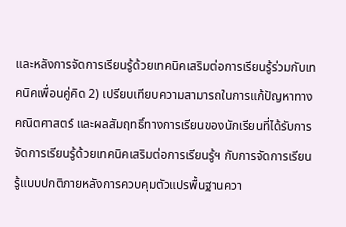และหลังการจัดการเรียนรู้ด้วยเทคนิคเสริมต่อการเรียนรู้ร่วมกับเทคนิคเพื่อนคู่คิด 2) เปรียบเทียบความสามารถในการแก้ปัญหาทางคณิตศาสตร์ และผลสัมฤทธิ์ทางการเรียนของนักเรียนที่ได้รับการจัดการเรียนรู้ด้วยเทคนิคเสริมต่อการเรียนรู้ฯ กับการจัดการเรียนรู้แบบปกติภายหลังการควบคุมตัวแปรพื้นฐานควา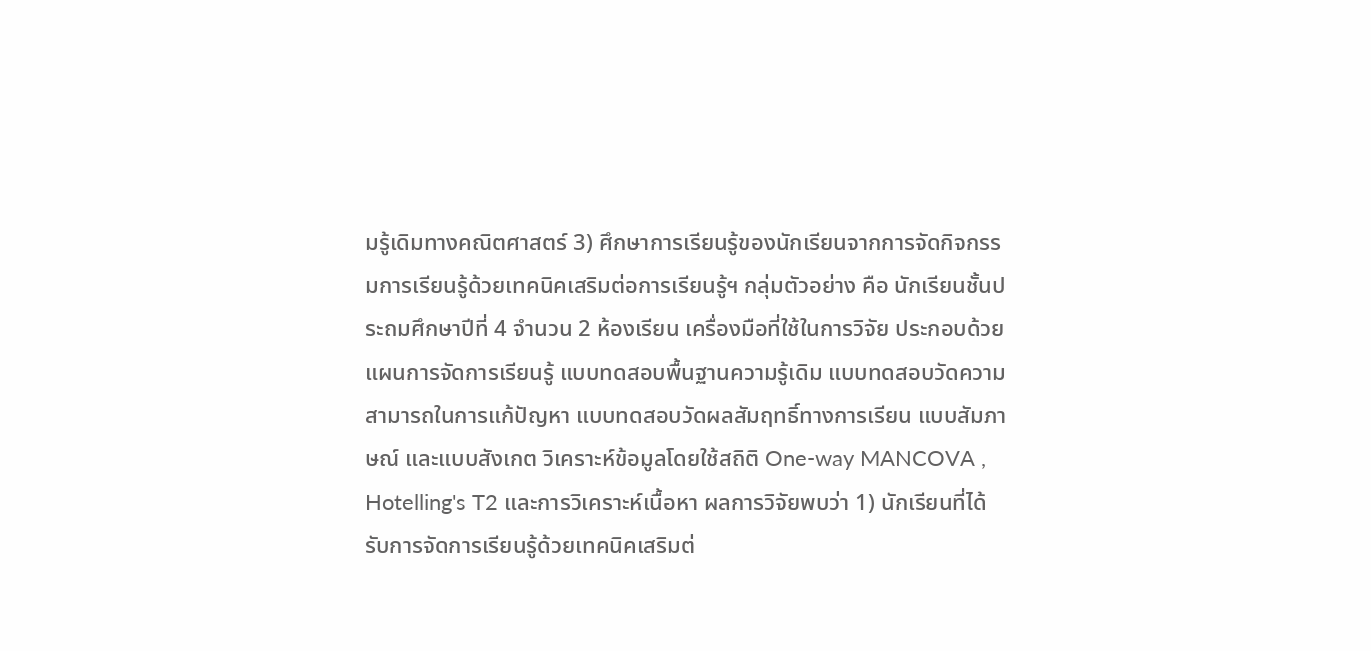มรู้เดิมทางคณิตศาสตร์ 3) ศึกษาการเรียนรู้ของนักเรียนจากการจัดกิจกรรมการเรียนรู้ด้วยเทคนิคเสริมต่อการเรียนรู้ฯ กลุ่มตัวอย่าง คือ นักเรียนชั้นประถมศึกษาปีที่ 4 จำนวน 2 ห้องเรียน เครื่องมือที่ใช้ในการวิจัย ประกอบด้วย แผนการจัดการเรียนรู้ แบบทดสอบพื้นฐานความรู้เดิม แบบทดสอบวัดความสามารถในการแก้ปัญหา แบบทดสอบวัดผลสัมฤทธิ์ทางการเรียน แบบสัมภาษณ์ และแบบสังเกต วิเคราะห์ข้อมูลโดยใช้สถิติ One-way MANCOVA , Hotelling's T2 และการวิเคราะห์เนื้อหา ผลการวิจัยพบว่า 1) นักเรียนที่ได้รับการจัดการเรียนรู้ด้วยเทคนิคเสริมต่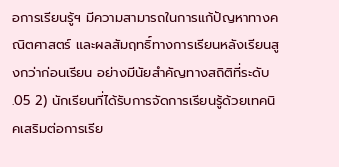อการเรียนรู้ฯ มีความสามารถในการแก้ปัญหาทางคณิตศาสตร์ และผลสัมฤทธิ์ทางการเรียนหลังเรียนสูงกว่าก่อนเรียน อย่างมีนัยสำคัญทางสถิติที่ระดับ .05 2) นักเรียนที่ได้รับการจัดการเรียนรู้ด้วยเทคนิคเสริมต่อการเรีย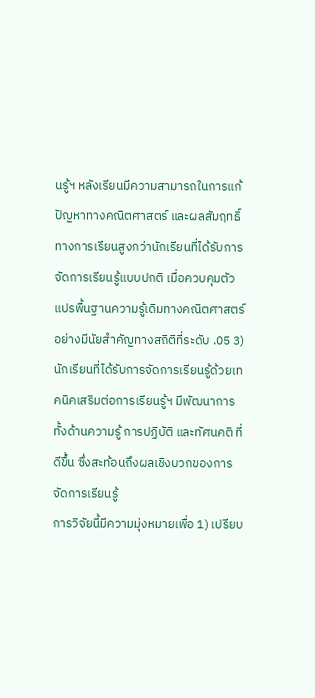นรู้ฯ หลังเรียนมีความสามารถในการแก้ปัญหาทางคณิตศาสตร์ และผลสัมฤทธิ์ทางการเรียนสูงกว่านักเรียนที่ได้รับการจัดการเรียนรู้แบบปกติ เมื่อควบคุมตัวแปรพื้นฐานความรู้เดิมทางคณิตศาสตร์ อย่างมีนัยสำคัญทางสถิติที่ระดับ .05 3) นักเรียนที่ได้รับการจัดการเรียนรู้ด้วยเทคนิคเสริมต่อการเรียนรู้ฯ มีพัฒนาการทั้งด้านความรู้ การปฏิบัติ และทัศนคติ ที่ดีขึ้น ซึ่งสะท้อนถึงผลเชิงบวกของการจัดการเรียนรู้
การวิจัยนี้มีความมุ่งหมายเพื่อ 1) เปรียบ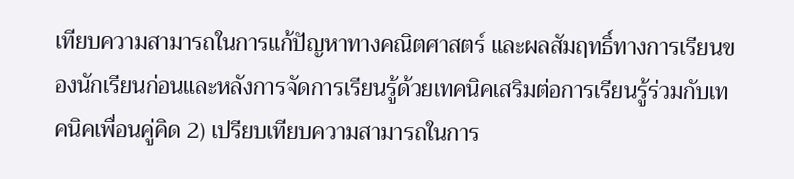เทียบความสามารถในการแก้ปัญหาทางคณิตศาสตร์ และผลสัมฤทธิ์ทางการเรียนของนักเรียนก่อนและหลังการจัดการเรียนรู้ด้วยเทคนิคเสริมต่อการเรียนรู้ร่วมกับเทคนิคเพื่อนคู่คิด 2) เปรียบเทียบความสามารถในการ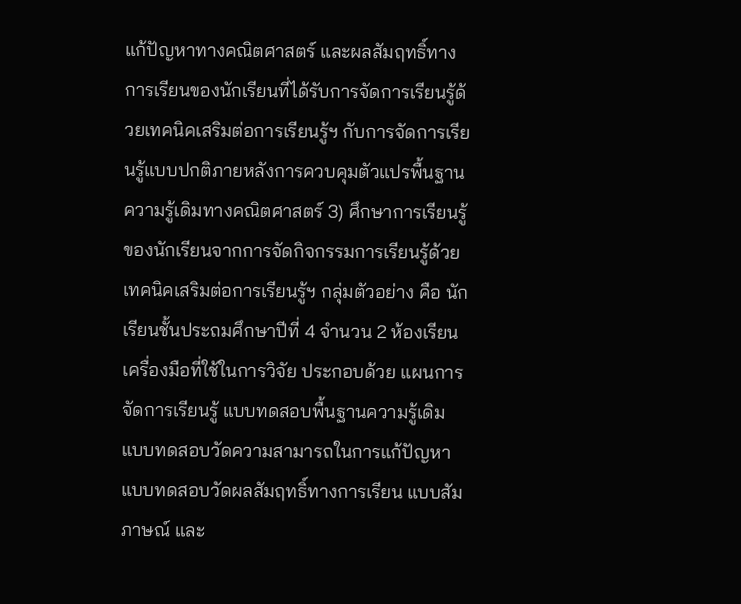แก้ปัญหาทางคณิตศาสตร์ และผลสัมฤทธิ์ทางการเรียนของนักเรียนที่ได้รับการจัดการเรียนรู้ด้วยเทคนิคเสริมต่อการเรียนรู้ฯ กับการจัดการเรียนรู้แบบปกติภายหลังการควบคุมตัวแปรพื้นฐานความรู้เดิมทางคณิตศาสตร์ 3) ศึกษาการเรียนรู้ของนักเรียนจากการจัดกิจกรรมการเรียนรู้ด้วยเทคนิคเสริมต่อการเรียนรู้ฯ กลุ่มตัวอย่าง คือ นักเรียนชั้นประถมศึกษาปีที่ 4 จำนวน 2 ห้องเรียน เครื่องมือที่ใช้ในการวิจัย ประกอบด้วย แผนการจัดการเรียนรู้ แบบทดสอบพื้นฐานความรู้เดิม แบบทดสอบวัดความสามารถในการแก้ปัญหา แบบทดสอบวัดผลสัมฤทธิ์ทางการเรียน แบบสัมภาษณ์ และ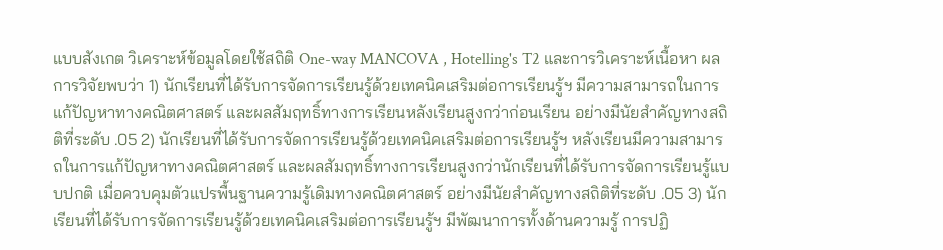แบบสังเกต วิเคราะห์ข้อมูลโดยใช้สถิติ One-way MANCOVA , Hotelling's T2 และการวิเคราะห์เนื้อหา ผลการวิจัยพบว่า 1) นักเรียนที่ได้รับการจัดการเรียนรู้ด้วยเทคนิคเสริมต่อการเรียนรู้ฯ มีความสามารถในการแก้ปัญหาทางคณิตศาสตร์ และผลสัมฤทธิ์ทางการเรียนหลังเรียนสูงกว่าก่อนเรียน อย่างมีนัยสำคัญทางสถิติที่ระดับ .05 2) นักเรียนที่ได้รับการจัดการเรียนรู้ด้วยเทคนิคเสริมต่อการเรียนรู้ฯ หลังเรียนมีความสามารถในการแก้ปัญหาทางคณิตศาสตร์ และผลสัมฤทธิ์ทางการเรียนสูงกว่านักเรียนที่ได้รับการจัดการเรียนรู้แบบปกติ เมื่อควบคุมตัวแปรพื้นฐานความรู้เดิมทางคณิตศาสตร์ อย่างมีนัยสำคัญทางสถิติที่ระดับ .05 3) นักเรียนที่ได้รับการจัดการเรียนรู้ด้วยเทคนิคเสริมต่อการเรียนรู้ฯ มีพัฒนาการทั้งด้านความรู้ การปฏิ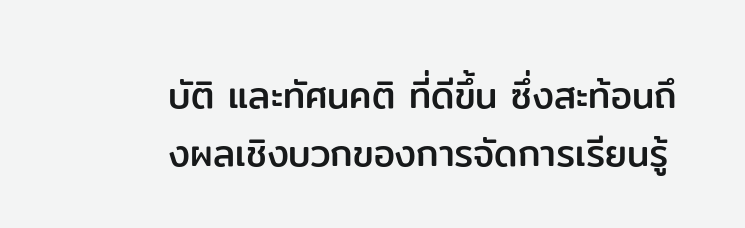บัติ และทัศนคติ ที่ดีขึ้น ซึ่งสะท้อนถึงผลเชิงบวกของการจัดการเรียนรู้